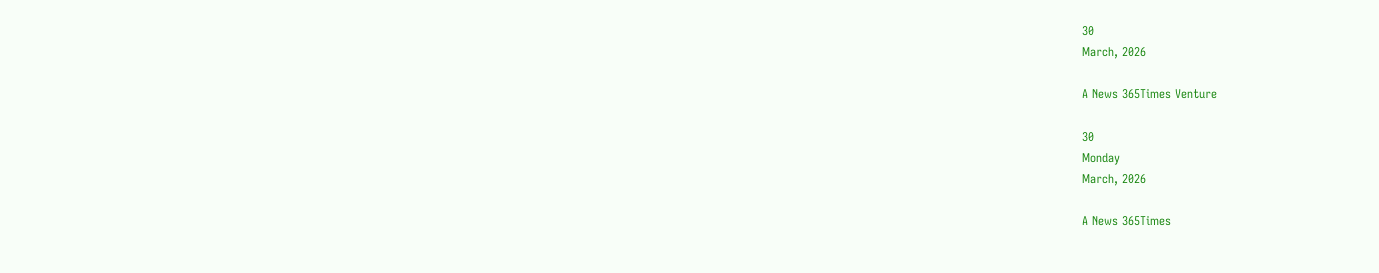30
March, 2026

A News 365Times Venture

30
Monday
March, 2026

A News 365Times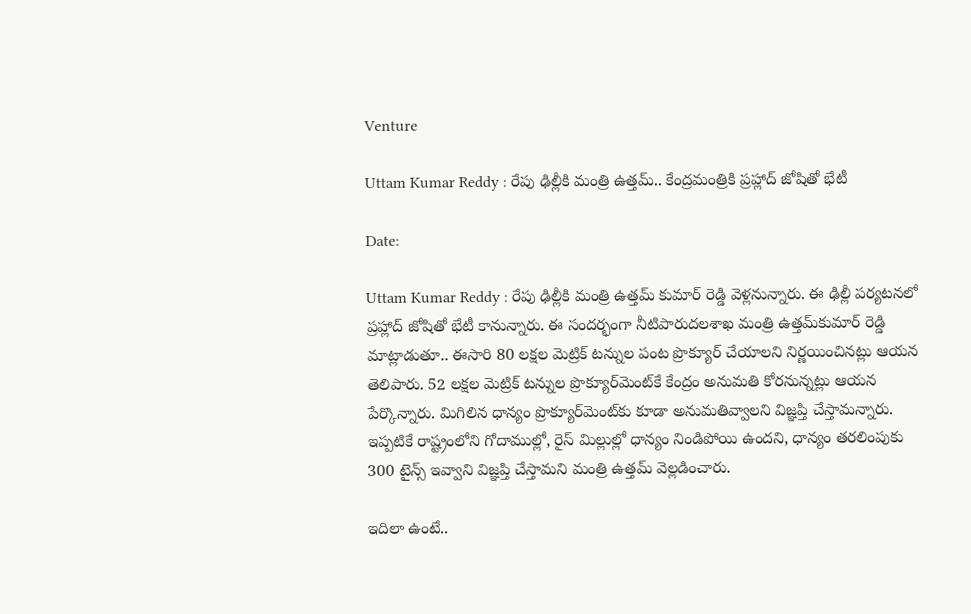Venture

Uttam Kumar Reddy : రేపు ఢిల్లీకి మంత్రి ఉత్తమ్‌.. కేంద్రమంత్రికి ప్రహ్లాద్‌ జోషితో భేటీ

Date:

Uttam Kumar Reddy : రేపు ఢిల్లీకి మంత్రి ఉత్తమ్‌ కుమార్ రెడ్డి వెళ్లనున్నారు. ఈ ఢిల్లీ పర్యటనలో ప్రహ్లాద్ జోషితో భేటీ కానున్నారు. ఈ సందర్భంగా నీటిపారుదలశాఖ మంత్రి ఉత్తమ్‌కుమార్‌ రెడ్డి మాట్లాడుతూ.. ఈసారి 80 లక్షల మెట్రిక్‌ టన్నుల పంట ప్రొక్యూర్‌ చేయాలని నిర్ణయించినట్లు ఆయన తెలిపారు. 52 లక్షల మెట్రిక్‌ టన్నుల ప్రొక్యూర్‌మెంట్‌కే కేంద్రం అనుమతి కోరనున్నట్లు ఆయన పేర్కొన్నారు. మిగిలిన ధాన్యం ప్రొక్యూర్‌మెంట్‌కు కూడా అనుమతివ్వాలని విజ్ఞప్తి చేస్తామన్నారు. ఇప్పటికే రాష్ట్రంలోని గోదాముల్లో, రైస్‌ మిల్లుల్లో ధాన్యం నిండిపోయి ఉందని, ధాన్యం తరలింపుకు 300 టైన్స్‌ ఇవ్వాని విజ్ఞప్తి చేస్తామని మంత్రి ఉత్తమ్‌ వెల్లడించారు.

ఇదిలా ఉంటే..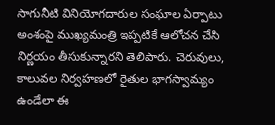సాగునీటి వినియోగదారుల సంఘాల ఏర్పాటు అంశంపై ముఖ్యమంత్రి ఇప్పటికే ఆలోచన చేసి నిర్ణయం తీసుకున్నారని తెలిపారు. చెరువులు, కాలువల నిర్వహణలో రైతుల భాగస్వామ్యం ఉండేలా ఈ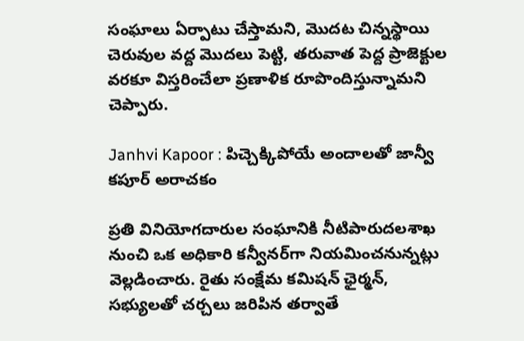సంఘాలు ఏర్పాటు చేస్తామని, మొదట చిన్నస్థాయి చెరువుల వద్ద మొదలు పెట్టి, తరువాత పెద్ద ప్రాజెక్టుల వరకూ విస్తరించేలా ప్రణాళిక రూపొందిస్తున్నామని చెప్పారు.

Janhvi Kapoor : పిచ్చెక్కిపోయే అందాలతో జాన్వీ కపూర్ అరాచకం

ప్రతి వినియోగదారుల సంఘానికి నీటిపారుదలశాఖ నుంచి ఒక అధికారి కన్వీనర్‌గా నియమించనున్నట్లు వెల్లడించారు. రైతు సంక్షేమ కమిషన్‌ ఛైర్మన్‌, సభ్యులతో చర్చలు జరిపిన తర్వాతే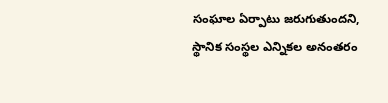సంఘాల ఏర్పాటు జరుగుతుందని, స్థానిక సంస్థల ఎన్నికల అనంతరం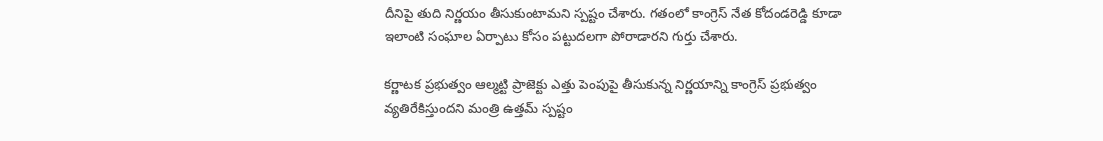దీనిపై తుది నిర్ణయం తీసుకుంటామని స్పష్టం చేశారు. గతంలో కాంగ్రెస్ నేత కోదండరెడ్డి కూడా ఇలాంటి సంఘాల ఏర్పాటు కోసం పట్టుదలగా పోరాడారని గుర్తు చేశారు.

కర్ణాటక ప్రభుత్వం ఆల్మట్టి ప్రాజెక్టు ఎత్తు పెంపుపై తీసుకున్న నిర్ణయాన్ని కాంగ్రెస్ ప్రభుత్వం వ్యతిరేకిస్తుందని మంత్రి ఉత్తమ్ స్పష్టం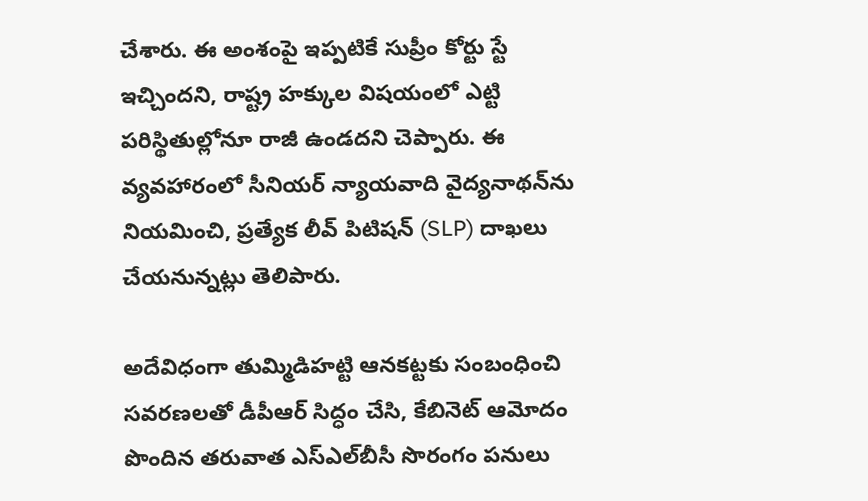చేశారు. ఈ అంశంపై ఇప్పటికే సుప్రీం కోర్టు స్టే ఇచ్చిందని, రాష్ట్ర హక్కుల విషయంలో ఎట్టి పరిస్థితుల్లోనూ రాజీ ఉండదని చెప్పారు. ఈ వ్యవహారంలో సీనియర్ న్యాయవాది వైద్యనాథన్‌ను నియమించి, ప్రత్యేక లీవ్ పిటిషన్ (SLP) దాఖలు చేయనున్నట్లు తెలిపారు.

అదేవిధంగా తుమ్మిడిహట్టి ఆనకట్టకు సంబంధించి సవరణలతో డీపీఆర్ సిద్ధం చేసి, కేబినెట్ ఆమోదం పొందిన తరువాత ఎస్‌ఎల్‌బీసీ సొరంగం పనులు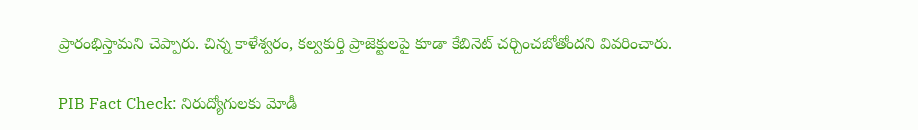ప్రారంభిస్తామని చెప్పారు. చిన్న కాళేశ్వరం, కల్వకుర్తి ప్రాజెక్టులపై కూడా కేబినెట్‌ చర్చించబోతోందని వివరించారు.

PIB Fact Check: నిరుద్యోగులకు మోడీ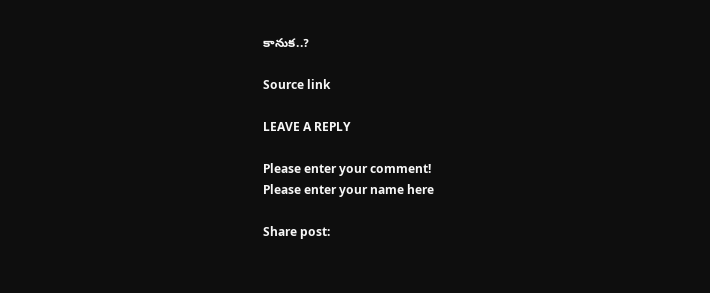కానుక..?

Source link

LEAVE A REPLY

Please enter your comment!
Please enter your name here

Share post: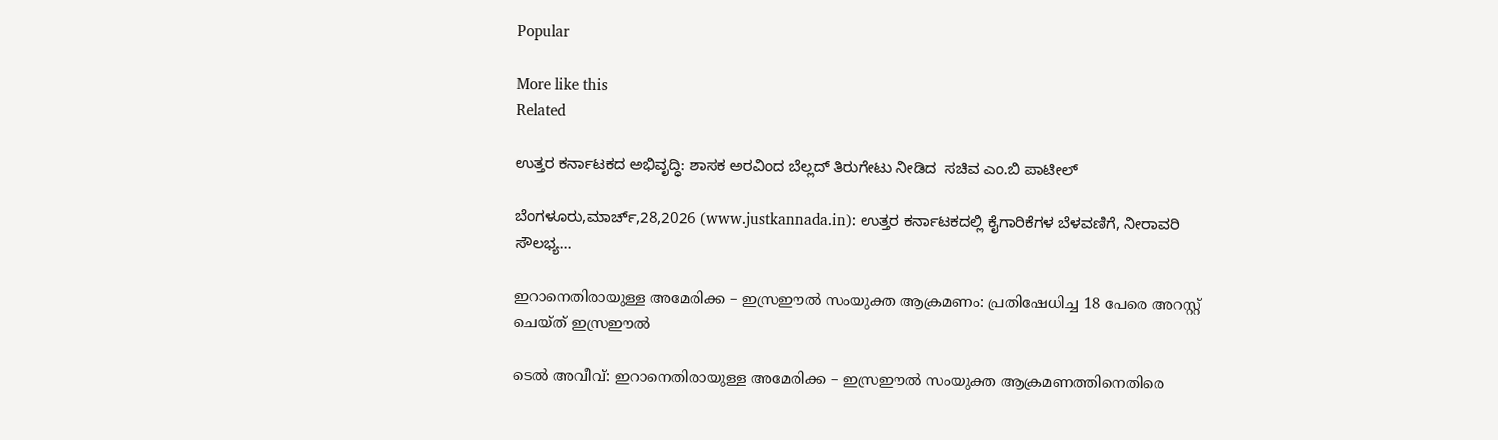Popular

More like this
Related

ಉತ್ತರ ಕರ್ನಾಟಕದ ಅಭಿವೃದ್ಧಿ: ಶಾಸಕ ಅರವಿಂದ ಬೆಲ್ಲದ್ ತಿರುಗೇಟು ನೀಡಿದ  ಸಚಿವ ಎಂ.ಬಿ ಪಾಟೀಲ್

ಬೆಂಗಳೂರು,ಮಾರ್ಚ್,28,2026 (www.justkannada.in): ಉತ್ತರ ಕರ್ನಾಟಕದಲ್ಲಿ ಕೈಗಾರಿಕೆಗಳ ಬೆಳವಣಿಗೆ, ನೀರಾವರಿ ಸೌಲಭ್ಯ...

ഇറാനെതിരായുള്ള അമേരിക്ക – ഇസ്രഈൽ സംയുക്ത ആക്രമണം: പ്രതിഷേധിച്ച 18 പേരെ അറസ്റ്റ് ചെയ്ത് ഇസ്രഈൽ

ടെൽ അവീവ്: ഇറാനെതിരായുള്ള അമേരിക്ക – ഇസ്രഈൽ സംയുക്ത ആക്രമണത്തിനെതിരെ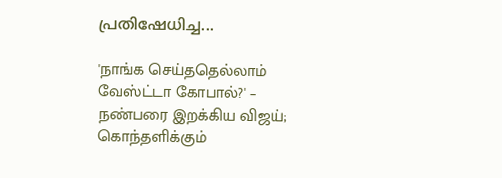പ്രതിഷേധിച്ച...

'நாங்க செய்ததெல்லாம் வேஸ்ட்டா கோபால்?' – நண்பரை இறக்கிய விஜய்; கொந்தளிக்கும்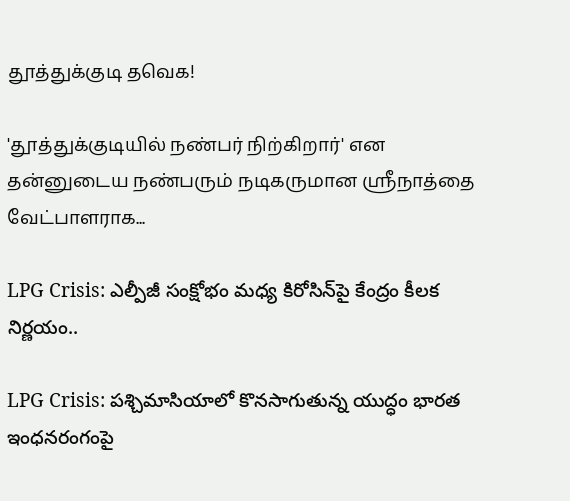தூத்துக்குடி தவெக!

'தூத்துக்குடியில் நண்பர் நிற்கிறார்' என தன்னுடைய நண்பரும் நடிகருமான ஸ்ரீநாத்தை வேட்பாளராக...

LPG Crisis: ఎల్పీజీ సంక్షోభం మధ్య కిరోసిన్‌పై కేంద్రం కీలక నిర్ణయం..

LPG Crisis: పశ్చిమాసియాలో కొనసాగుతున్న యుద్ధం భారత ఇంధనరంగంపై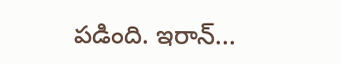పడింది. ఇరాన్...